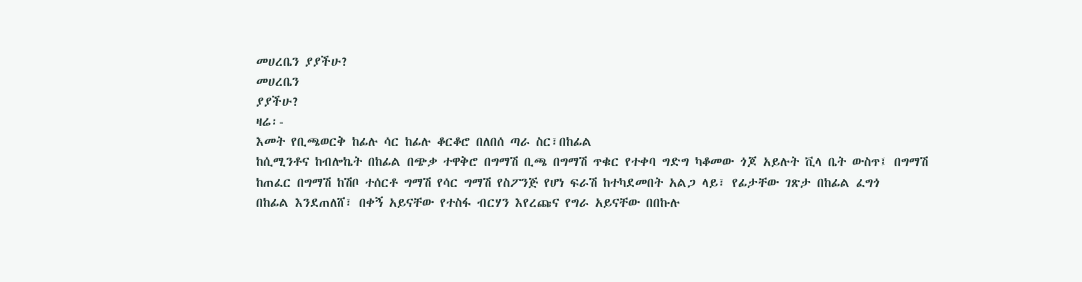መሀረቤን ያያችሁ?
መሀረቤን
ያያችሁ?
ዛሬ፡-
እመት የቢጫወርቅ ከፊሉ ሳር ከፊሉ ቆርቆሮ በለበሰ ጣራ ስር፣በከፊል
ከሲሚንቶና ከብሎኬት በከፊል በጭቃ ተዋቅሮ በግማሽ ቢጫ በግማሽ ጥቁር የተቀባ ግድግ ካቆመው ጎጆ አይሉት ቪላ ቤት ውስጥ፤ በግማሽ
ከጠፈር በግማሽ ከሽቦ ተሰርቶ ግማሽ የሳር ግማሽ የስፖንጅ የሆነ ፍራሽ ከተካደመበት አልጋ ላይ፣ የፊታቸው ገጽታ በከፊል ፈግጎ
በከፊል እንደጠለሸ፣ በቀኝ አይናቸው የተስፋ ብርሃን እየረጩና የግራ አይናቸው በበኩሉ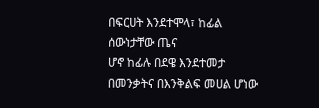በፍርሀት እንደተሞላ፣ ከፊል ሰውነታቸው ጤና
ሆኖ ከፊሉ በደዌ እንደተመታ በመንቃትና በእንቅልፍ መሀል ሆነው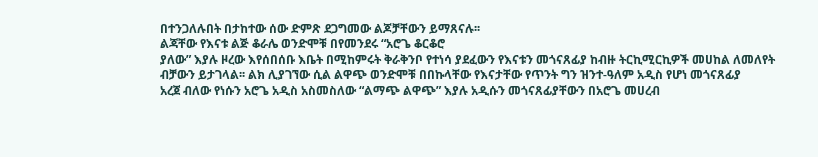በተንጋለሉበት በታከተው ሰው ድምጽ ደጋግመው ልጆቻቸውን ይማጸናሉ፡፡
ልጃቸው የእናቱ ልጅ ቆራሌ ወንድሞቹ በየመንደሩ “አሮጌ ቆርቆሮ
ያለው” እያሉ ዞረው እየሰበሰቡ እቤት በሚከምሩት ቅራቅንቦ የተነሳ ያደፈውን የእናቱን መጎናጸፊያ ከብዙ ትርኪሚርኪዎች መሀከል ለመለየት
ብቻውን ይታገላል፡፡ ልክ ሊያገኘው ሲል ልዋጭ ወንድሞቹ በበኩላቸው የእናታቸው የጥንት ግን ዝንተ-ዓለም አዲስ የሆነ መጎናጸፊያ
አረጀ ብለው የነሱን አሮጌ አዲስ አስመስለው “ልማጭ ልዋጭ” እያሉ አዲሱን መጎናጸፊያቸውን በአሮጌ መሀረብ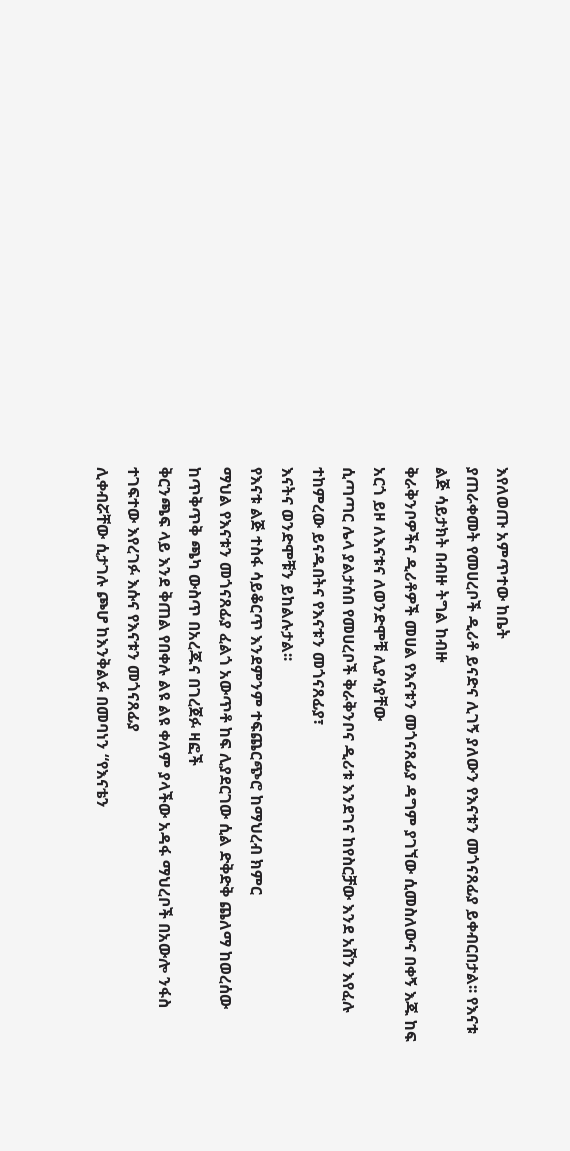እየለወጡ አምጥተው ከቤት
ያጠራቀመት የመሀረቦች ዲሪቶ ይናድና ሊገኝ ያለውን የእናቱን መጎናጸፊያ ይቀብርበታል፡፡ የእናቱ ልጅ ሳይታክት በብዙ ትግል ከብዙ
ቅራቅንቦዎችና ዲሪቶዎች መሀል የእናቱን መጎናጸፊያ ዳግም ያገኘው ሲመስለውና በቀኝ እጁ ከፍ አርጎ ይዞ ለእናቱና ለወንድሞቹ ሊያሳያቸው
ሲጣጣር ሌላ ያልታሰበ የመሀረቦች ቅራቅንቦና ዲሪቱ እንደገና ከየስርቻው እንደ አሸን እየፈሉ ተከምረው ይናዱበትና የእናቱን መጎናጸፊያ፣
እናትና ወንድሞቹን ይከልሉታል፡፡
የእናቱ ልጅ ተስፋ ሳይቆርጥ እንደምንም ተፍጨርጭሮ ከማህረብ ክምር
ማህል የእናቱን መጎናጸፊያ ፈልጎ አውጥቶ ከፍ ሊያደርገው ሲል ድቅድቅ ጨለማ ከወረሰው ከጥቅጥቅ ጫካ ውስጥ በአረጁና በገረጀፉ ዛፎች
ቅርንጫፍ ላይ እንደ ቅጠል የበቀሉ ልዩ ልዩ ቀለም ያላችው አዳፋ ማህረቦች በአውሎ ንፋስ ተገፍተው እየረገፉ እሱና የእናቱን መጎናጸፊያ
ሊቀብሯቸው ሲታገሉ ጮሆ ከእንቅልፉ በመባነን “የእናቴን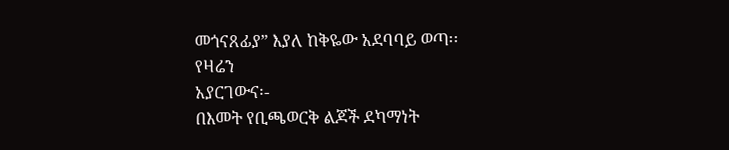መጎናጸፊያ” እያለ ከቅዬው አደባባይ ወጣ፡፡
የዛሬን
አያርገውና፡-
በእመት የቢጫወርቅ ልጆች ደካማነት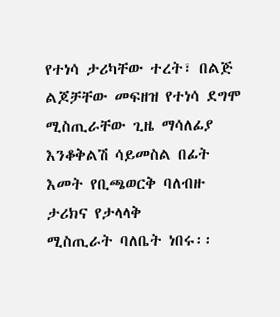የተነሳ ታሪካቸው ተረት፣ በልጅ
ልጆቻቸው መፍዘዝ የተነሳ ደግሞ ሚስጢራቸው ጊዜ ማሳለፊያ እንቆቅልሽ ሳይመስል በፊት እመት የቢጫወርቅ ባለብዙ ታሪክና የታላላቅ
ሚስጢራት ባለቤት ነበሩ፡፡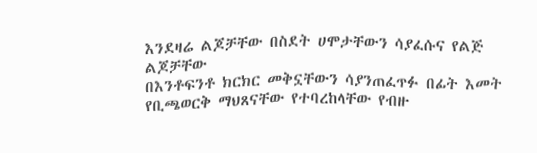እንደዛሬ ልጆቻቸው በስደት ሀሞታቸውን ሳያፈሱና የልጅ ልጆቻቸው
በእንቶፍንቶ ክርክር መቅኗቸውን ሳያንጠፈጥፉ በፊት እመት የቢጫወርቅ ማህጸናቸው የተባረከላቸው የብዙ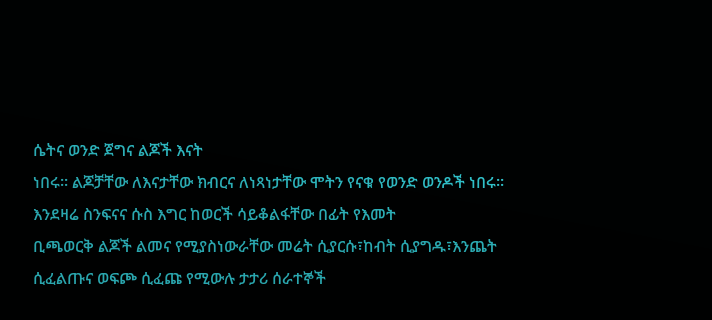ሴትና ወንድ ጀግና ልጆች እናት
ነበሩ፡፡ ልጆቻቸው ለእናታቸው ክብርና ለነጻነታቸው ሞትን የናቁ የወንድ ወንዶች ነበሩ፡፡
እንደዛሬ ስንፍናና ሱስ እግር ከወርች ሳይቆልፋቸው በፊት የእመት
ቢጫወርቅ ልጆች ልመና የሚያስነውራቸው መሬት ሲያርሱ፣ከብት ሲያግዱ፣እንጨት ሲፈልጡና ወፍጮ ሲፈጩ የሚውሉ ታታሪ ሰራተኞች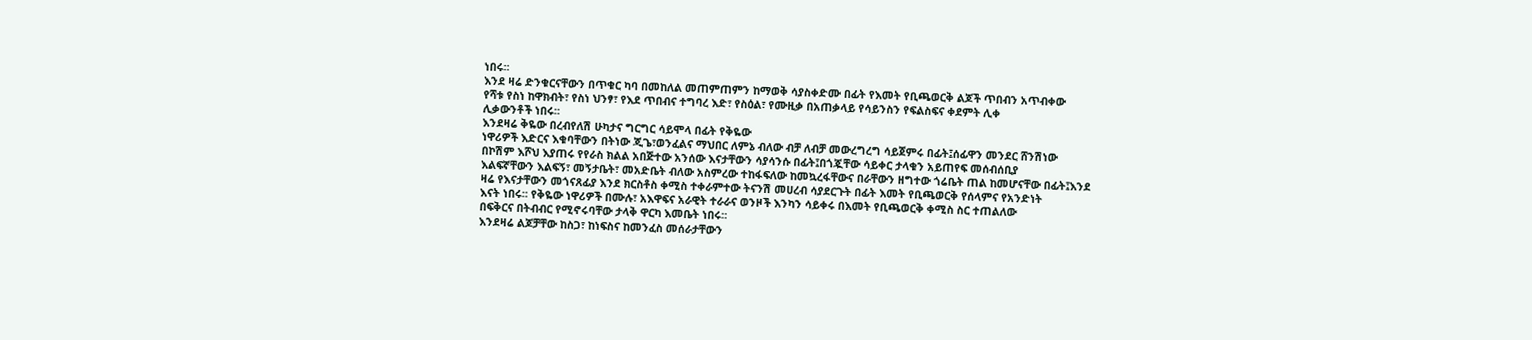ነበሩ፡፡
እንደ ዛሬ ድንቁርናቸውን በጥቁር ካባ በመከለል መጠምጠምን ከማወቅ ሳያስቀድሙ በፊት የእመት የቢጫወርቅ ልጆች ጥበብን አጥብቀው
የሻቱ የስነ ከዋክብት፣ የስነ ህንፃ፣ የእደ ጥበብና ተግባረ እድ፣ የስዕል፣ የሙዚቃ በአጠቃላይ የሳይንስን የፍልስፍና ቀደምት ሊቀ
ሊቃውንቶች ነበሩ፡፡
እንደዛሬ ቅዬው በረብየለሽ ሁካታና ግርግር ሳይሞላ በፊት የቅዬው
ነዋሪዎች እድርና እቁባቸውን በትነው ጂጌ፣ወንፈልና ማህበር ለምኔ ብለው ብቻ ለብቻ መውረግረግ ሳይጀምሩ በፊት፤ሰፊዋን መንደር ሸንሽነው
በኮሽም እሾህ እያጠሩ የየራስ ክልል አበጅተው አንሰው እናታቸውን ሳያሳንሱ በፊት፤በጎጇቸው ሳይቀር ታላቁን አይጠየፍ መሰብሰቢያ
እልፍኛቸውን እልፍኝ፣ መኝታቤት፣ መአድቤት ብለው አስምረው ተከፋፍለው ከመኳረፋቸውና በራቸውን ዘግተው ጎሬቤት ጠል ከመሆናቸው በፊት፤እንደ
ዛሬ የእናታቸውን መጎናጸፊያ እንደ ክርስቶስ ቀሚስ ተቀራምተው ትናንሽ መሀረብ ሳያደርጉት በፊት እመት የቢጫወርቅ የሰላምና የአንድነት
እናት ነበሩ፡፡ የቅዬው ነዋሪዎች በሙሉ፣ አእዋፍና አራዊት ተራራና ወንዞች እንካን ሳይቀሩ በእመት የቢጫወርቅ ቀሚስ ስር ተጠልለው
በፍቅርና በትብብር የሚኖሩባቸው ታላቅ ዋርካ እመቤት ነበሩ፡፡
እንደዛሬ ልጆቻቸው ከስጋ፣ ከነፍስና ከመንፈስ መሰራታቸውን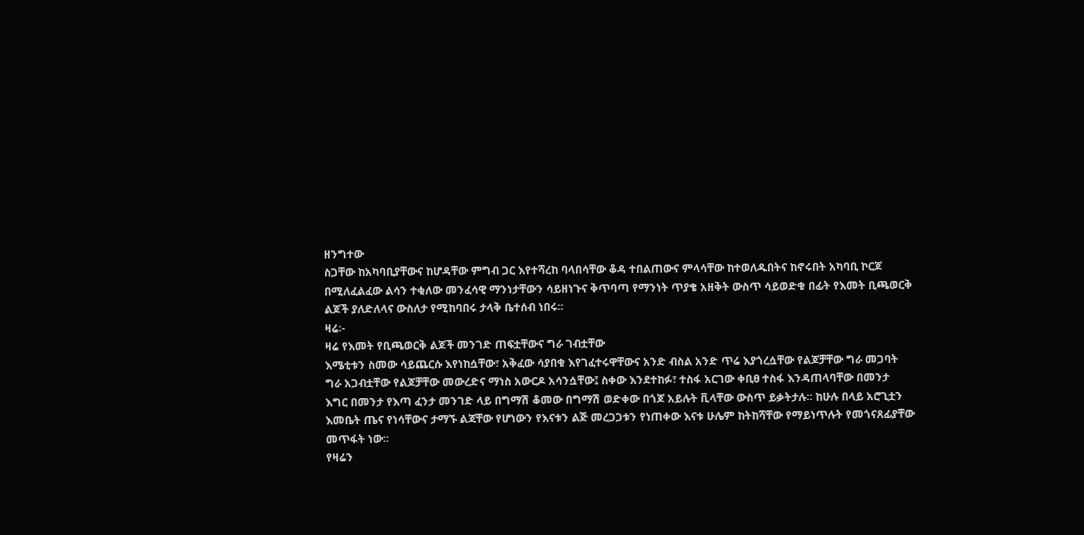ዘንግተው
ስጋቸው ከአካባቢያቸውና ከሆዳቸው ምግብ ጋር እየተሻረከ ባላበሳቸው ቆዳ ተበልጠውና ምላሳቸው ከተወለዱበትና ከኖሩበት አካባቢ ኮርጆ
በሚለፈልፈው ልሳን ተቂለው መንፈሳዊ ማንነታቸውን ሳይዘነጉና ቅጥባጣ የማንነት ጥያቄ አዘቅት ውስጥ ሳይወድቁ በፊት የእመት ቢጫወርቅ
ልጆች ያለድለላና ውስለታ የሚከባበሩ ታላቅ ቤተሰብ ነበሩ፡፡
ዛሬ፡-
ዛሬ የእመት የቢጫወርቅ ልጆች መንገድ ጠፍቷቸውና ግራ ገብቷቸው
እሜቲቱን ስመው ሳይጨርሱ እየነከሷቸው፣ አቅፈው ሳያበቁ እየገፈተሩዋቸውና አንድ ብስል አንድ ጥሬ እያጎረሷቸው የልጆቻቸው ግራ መጋባት
ግራ አጋብቷቸው የልጆቻቸው መውረድና ማነስ አውርዶ አሳንሷቸው፤ ስቀው እንደተከፉ፣ ተስፋ አርገው ቀቢፀ ተስፋ እንዳጠላባቸው በመንታ
እግር በመንታ የእጣ ፈንታ መንገድ ላይ በግማሽ ቆመው በግማሽ ወድቀው በጎጆ አይሉት ቪላቸው ውስጥ ይቃትታሉ፡፡ ከሁሉ በላይ አሮጊቷን
እመቤት ጤና የነሳቸውና ታማኙ ልጃቸው የሆነውን የእናቱን ልጅ መረጋጋቱን የነጠቀው እናቱ ሁሌም ከትከሻቸው የማይነጥሉት የመጎናጸፊያቸው
መጥፋት ነው፡፡
የዛሬን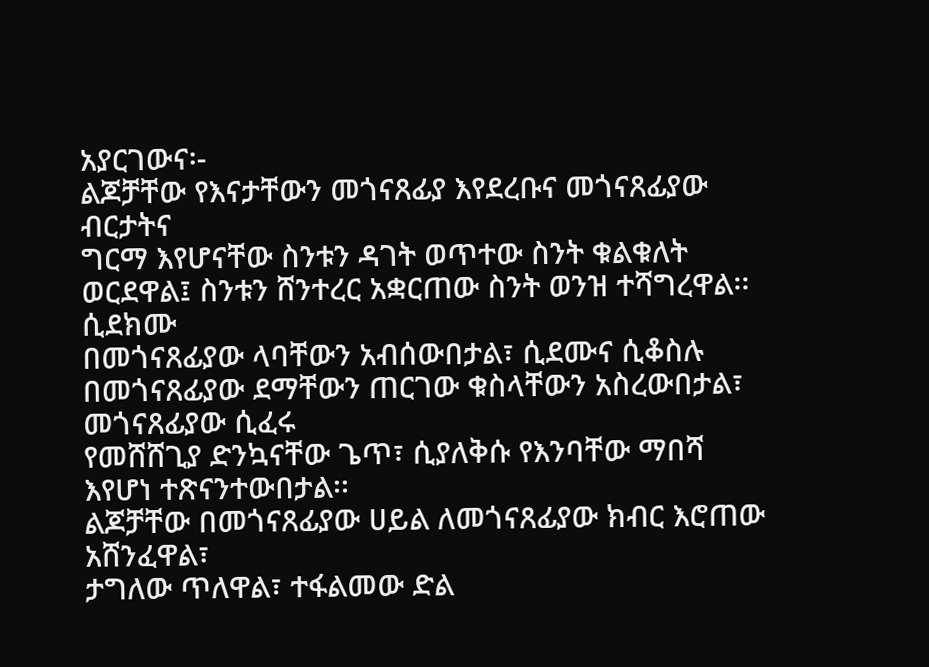አያርገውና፡-
ልጆቻቸው የእናታቸውን መጎናጸፊያ እየደረቡና መጎናጸፊያው ብርታትና
ግርማ እየሆናቸው ስንቱን ዳገት ወጥተው ስንት ቁልቁለት ወርደዋል፤ ስንቱን ሸንተረር አቋርጠው ስንት ወንዝ ተሻግረዋል፡፡ ሲደክሙ
በመጎናጸፊያው ላባቸውን አብሰውበታል፣ ሲደሙና ሲቆስሉ በመጎናጸፊያው ደማቸውን ጠርገው ቁስላቸውን አስረውበታል፣ መጎናጸፊያው ሲፈሩ
የመሸሸጊያ ድንኳናቸው ጌጥ፣ ሲያለቅሱ የእንባቸው ማበሻ እየሆነ ተጽናንተውበታል፡፡
ልጆቻቸው በመጎናጸፊያው ሀይል ለመጎናጸፊያው ክብር እሮጠው አሸንፈዋል፣
ታግለው ጥለዋል፣ ተፋልመው ድል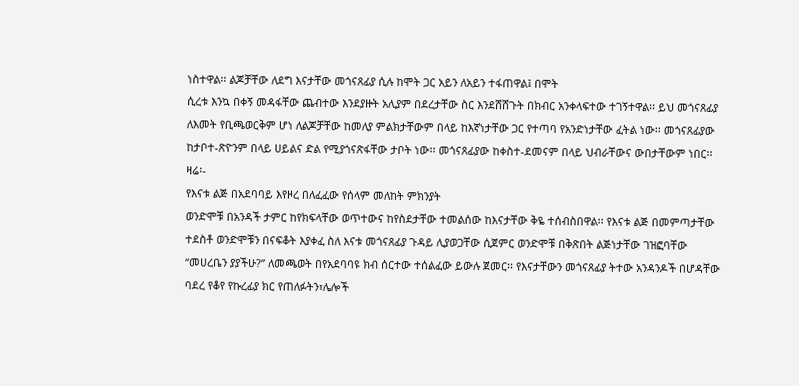ነስተዋል፡፡ ልጆቻቸው ለደግ እናታቸው መጎናጸፊያ ሲሉ ከሞት ጋር አይን ለአይን ተፋጠዋል፤ በሞት
ሲረቱ እንኳ በቀኝ መዳፋቸው ጨብተው እንደያዙት አሊያም በደረታቸው ስር እንደሸሸጉት በክብር አንቀላፍተው ተገኝተዋል፡፡ ይህ መጎናጸፊያ
ለእመት የቢጫወርቅም ሆነ ለልጆቻቸው ከመለያ ምልክታቸውም በላይ ከእኛነታቸው ጋር የተጣባ የአንድነታቸው ፈትል ነው፡፡ መጎናጸፊያው
ከታቦተ-ጽዮንም በላይ ሀይልና ድል የሚያጎናጽፋቸው ታቦት ነው፡፡ መጎናጸፊያው ከቀስተ-ደመናም በላይ ህብራቸውና ውበታቸውም ነበር፡፡
ዛሬ፡-
የእናቱ ልጅ በአደባባይ እየዞረ በለፈፈው የሰላም መለከት ምክንያት
ወንድሞቹ በአንዳች ታምር ከየክፍላቸው ወጥተውና ከየስደታቸው ተመልሰው ከእናታቸው ቅዬ ተሰብስበዋል፡፡ የእናቱ ልጅ በመምጣታቸው
ተደስቶ ወንድሞቹን በናፍቆት እያቀፈ ስለ እናቱ መጎናጸፊያ ጉዳይ ሊያወጋቸው ሲጀምር ወንድሞቹ በቅጽበት ልጅነታቸው ገዝፎባቸው
“መሀረቤን ያያችሁ?” ለመጫወት በየአደባባዩ ክብ ሰርተው ተሰልፈው ይውሉ ጀመር፡፡ የእናታቸውን መጎናጸፊያ ትተው አንዳንዶች በሆዳቸው
ባደረ የቆየ የኩረፊያ ክር የጠለፉትን፣ሌሎች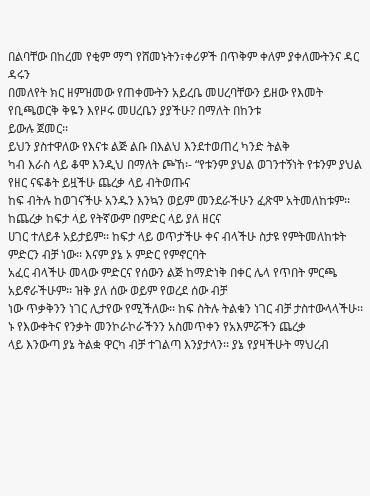በልባቸው በከረመ የቂም ማግ የሸመኑትን፣ቀሪዎች በጥቅም ቀለም ያቀለሙትንና ዳር ዳሩን
በመለየት ክር ዘምዝመው የጠቀሙትን አይረቤ መሀረባቸውን ይዘው የእመት የቢጫወርቅ ቅዬን እየዞሩ መሀረቤን ያያችሁ? በማለት በከንቱ
ይውሉ ጀመር፡፡
ይህን ያስተዋለው የእናቱ ልጅ ልቡ በእልህ እንደተወጠረ ካንድ ትልቅ
ካብ እራስ ላይ ቆሞ እንዲህ በማለት ጮኸ፡- “የቱንም ያህል ወገንተኝነት የቱንም ያህል የዘር ናፍቆት ይዟችሁ ጨረቃ ላይ ብትወጡና
ከፍ ብትሉ ከወገናችሁ አንዱን እንኳን ወይም መንደራችሁን ፈጽሞ አትመለከቱም፡፡ ከጨረቃ ከፍታ ላይ የትኛውም በምድር ላይ ያለ ዘርና
ሀገር ተለይቶ አይታይም፡፡ ከፍታ ላይ ወጥታችሁ ቀና ብላችሁ ስታዩ የምትመለከቱት ምድርን ብቻ ነው፡፡ እናም ያኔ ኦ ምድር የምኖርባት
አፈር ብላችሁ መላው ምድርና የሰውን ልጅ ከማድነቅ በቀር ሌላ የጥበት ምርጫ አይኖራችሁም፡፡ ዝቅ ያለ ሰው ወይም የወረደ ሰው ብቻ
ነው ጥቃቅንን ነገር ሊታየው የሚችለው፡፡ ከፍ ስትሉ ትልቁን ነገር ብቻ ታስተውላላችሁ፡፡
ኑ የእውቀትና የንቃት መንኮራኮራችንን አስመጥቀን የአእምሯችን ጨረቃ
ላይ እንውጣ ያኔ ትልቋ ዋርካ ብቻ ተገልጣ እንያታላን፡፡ ያኔ የያዛችሁት ማህረብ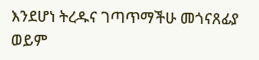እንደሆነ ትረዱና ገጣጥማችሁ መጎናጸፊያ ወይም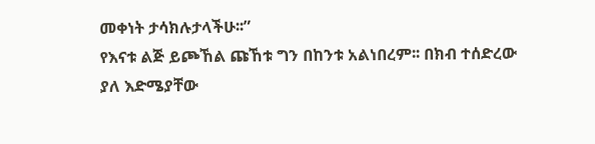መቀነት ታሳክሉታላችሁ፡፡”
የእናቱ ልጅ ይጮኸል ጩኸቱ ግን በከንቱ አልነበረም፡፡ በክብ ተሰድረው
ያለ እድሜያቸው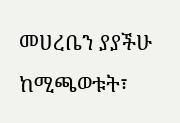መሀረቤን ያያችሁ ከሚጫወቱት፣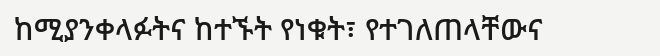ከሚያንቀላፉትና ከተኙት የነቁት፣ የተገለጠላቸውና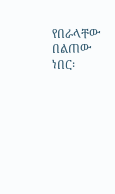የበራላቸው በልጠው ነበር፡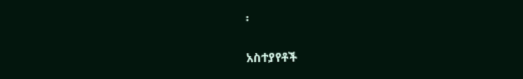፡


አስተያየቶች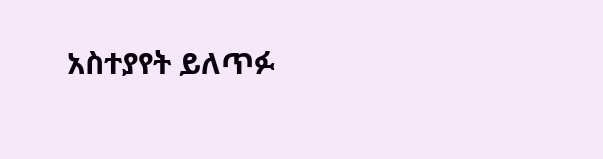አስተያየት ይለጥፉ